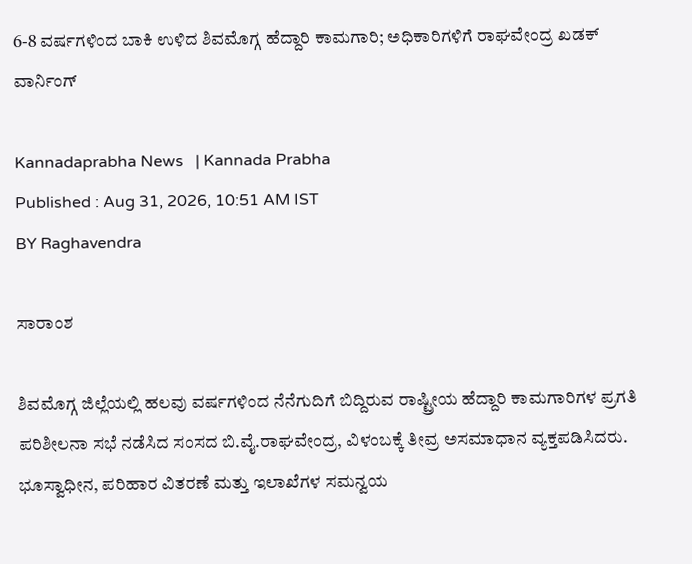6-8 ವರ್ಷಗಳಿಂದ ಬಾಕಿ ಉಳಿದ ಶಿವಮೊಗ್ಗ ಹೆದ್ದಾರಿ ಕಾಮಗಾರಿ; ಅಧಿಕಾರಿಗಳಿಗೆ ರಾಘವೇಂದ್ರ ಖಡಕ್ ವಾರ್ನಿಂಗ್

Kannadaprabha News   | Kannada Prabha
Published : Aug 31, 2026, 10:51 AM IST
BY Raghavendra

ಸಾರಾಂಶ

ಶಿವಮೊಗ್ಗ ಜಿಲ್ಲೆಯಲ್ಲಿ ಹಲವು ವರ್ಷಗಳಿಂದ ನೆನೆಗುದಿಗೆ ಬಿದ್ದಿರುವ ರಾಷ್ಟ್ರೀಯ ಹೆದ್ದಾರಿ ಕಾಮಗಾರಿಗಳ ಪ್ರಗತಿ ಪರಿಶೀಲನಾ ಸಭೆ ನಡೆಸಿದ ಸಂಸದ ಬಿ.ವೈ.ರಾಘವೇಂದ್ರ, ವಿಳಂಬಕ್ಕೆ ತೀವ್ರ ಅಸಮಾಧಾನ ವ್ಯಕ್ತಪಡಿಸಿದರು. ಭೂಸ್ವಾಧೀನ, ಪರಿಹಾರ ವಿತರಣೆ ಮತ್ತು ಇಲಾಖೆಗಳ ಸಮನ್ವಯ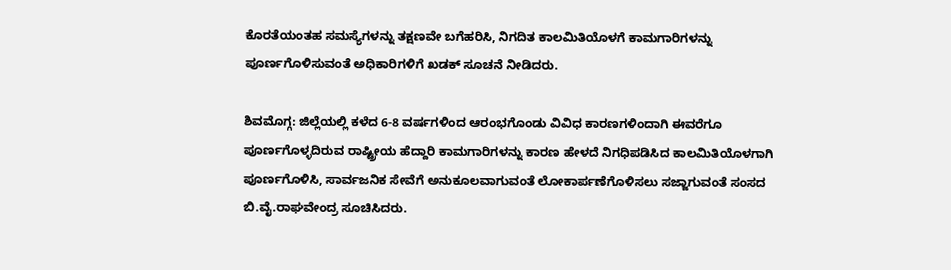ಕೊರತೆಯಂತಹ ಸಮಸ್ಯೆಗಳನ್ನು ತಕ್ಷಣವೇ ಬಗೆಹರಿಸಿ, ನಿಗದಿತ ಕಾಲಮಿತಿಯೊಳಗೆ ಕಾಮಗಾರಿಗಳನ್ನು ಪೂರ್ಣಗೊಳಿಸುವಂತೆ ಅಧಿಕಾರಿಗಳಿಗೆ ಖಡಕ್ ಸೂಚನೆ ನೀಡಿದರು.

ಶಿವಮೊಗ್ಗ: ಜಿಲ್ಲೆಯಲ್ಲಿ ಕಳೆದ 6-8 ವರ್ಷಗಳಿಂದ ಆರಂಭಗೊಂಡು ವಿವಿಧ ಕಾರಣಗಳಿಂದಾಗಿ ಈವರೆಗೂ ಪೂರ್ಣಗೊಳ್ಳದಿರುವ ರಾಷ್ಟ್ರೀಯ ಹೆದ್ದಾರಿ ಕಾಮಗಾರಿಗಳನ್ನು ಕಾರಣ ಹೇಳದೆ ನಿಗಧಿಪಡಿಸಿದ ಕಾಲಮಿತಿಯೊಳಗಾಗಿ ಪೂರ್ಣಗೊಳಿಸಿ, ಸಾರ್ವಜನಿಕ ಸೇವೆಗೆ ಅನುಕೂಲವಾಗುವಂತೆ ಲೋಕಾರ್ಪಣೆಗೊಳಿಸಲು ಸಜ್ಜಾಗುವಂತೆ ಸಂಸದ ಬಿ.ವೈ.ರಾಘವೇಂದ್ರ ಸೂಚಿಸಿದರು.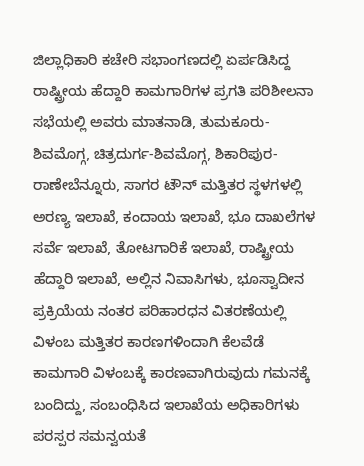ಜಿಲ್ಲಾಧಿಕಾರಿ ಕಚೇರಿ ಸಭಾಂಗಣದಲ್ಲಿ ಏರ್ಪಡಿಸಿದ್ದ ರಾಷ್ಟ್ರೀಯ ಹೆದ್ದಾರಿ ಕಾಮಗಾರಿಗಳ ಪ್ರಗತಿ ಪರಿಶೀಲನಾ ಸಭೆಯಲ್ಲಿ ಅವರು ಮಾತನಾಡಿ, ತುಮಕೂರು-ಶಿವಮೊಗ್ಗ, ಚಿತ್ರದುರ್ಗ-ಶಿವಮೊಗ್ಗ, ಶಿಕಾರಿಪುರ-ರಾಣೇಬೆನ್ನೂರು, ಸಾಗರ ಟೌನ್‌ ಮತ್ತಿತರ ಸ್ಥಳಗಳಲ್ಲಿ ಅರಣ್ಯ ಇಲಾಖೆ, ಕಂದಾಯ ಇಲಾಖೆ, ಭೂ ದಾಖಲೆಗಳ ಸರ್ವೆ ಇಲಾಖೆ, ತೋಟಗಾರಿಕೆ ಇಲಾಖೆ, ರಾಷ್ಟ್ರೀಯ ಹೆದ್ದಾರಿ ಇಲಾಖೆ, ಅಲ್ಲಿನ ನಿವಾಸಿಗಳು, ಭೂಸ್ವಾದೀನ ಪ್ರಕ್ರಿಯೆಯ ನಂತರ ಪರಿಹಾರಧನ ವಿತರಣೆಯಲ್ಲಿ ವಿಳಂಬ ಮತ್ತಿತರ ಕಾರಣಗಳಿಂದಾಗಿ ಕೆಲವೆಡೆ ಕಾಮಗಾರಿ ವಿಳಂಬಕ್ಕೆ ಕಾರಣವಾಗಿರುವುದು ಗಮನಕ್ಕೆ ಬಂದಿದ್ದು, ಸಂಬಂಧಿಸಿದ ಇಲಾಖೆಯ ಅಧಿಕಾರಿಗಳು ಪರಸ್ಪರ ಸಮನ್ವಯತೆ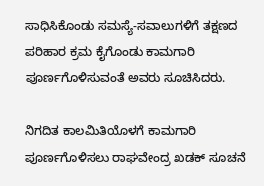ಸಾಧಿಸಿಕೊಂಡು ಸಮಸ್ಯೆ-ಸವಾಲುಗಳಿಗೆ ತಕ್ಷಣದ ಪರಿಹಾರ ಕ್ರಮ ಕೈಗೊಂಡು ಕಾಮಗಾರಿ ಪೂರ್ಣಗೊಳಿಸುವಂತೆ ಅವರು ಸೂಚಿಸಿದರು.

ನಿಗದಿತ ಕಾಲಮಿತಿಯೊಳಗೆ ಕಾಮಗಾರಿ ಪೂರ್ಣಗೊಳಿಸಲು ರಾಘವೇಂದ್ರ ಖಡಕ್ ಸೂಚನೆ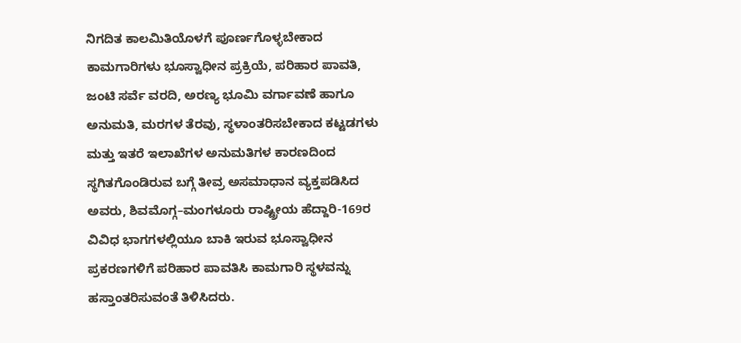ನಿಗದಿತ ಕಾಲಮಿತಿಯೊಳಗೆ ಪೂರ್ಣಗೊಳ್ಳಬೇಕಾದ ಕಾಮಗಾರಿಗಳು ಭೂಸ್ವಾಧೀನ ಪ್ರಕ್ರಿಯೆ, ಪರಿಹಾರ ಪಾವತಿ, ಜಂಟಿ ಸರ್ವೆ ವರದಿ, ಅರಣ್ಯ ಭೂಮಿ ವರ್ಗಾವಣೆ ಹಾಗೂ ಅನುಮತಿ, ಮರಗಳ ತೆರವು, ಸ್ಥಳಾಂತರಿಸಬೇಕಾದ ಕಟ್ಟಡಗಳು ಮತ್ತು ಇತರೆ ಇಲಾಖೆಗಳ ಅನುಮತಿಗಳ ಕಾರಣದಿಂದ ಸ್ಥಗಿತಗೊಂಡಿರುವ ಬಗ್ಗೆ ತೀವ್ರ ಅಸಮಾಧಾನ ವ್ಯಕ್ತಪಡಿಸಿದ ಅವರು, ಶಿವಮೊಗ್ಗ–ಮಂಗಳೂರು ರಾಷ್ಟ್ರೀಯ ಹೆದ್ದಾರಿ-169ರ ವಿವಿಧ ಭಾಗಗಳಲ್ಲಿಯೂ ಬಾಕಿ ಇರುವ ಭೂಸ್ವಾಧೀನ ಪ್ರಕರಣಗಳಿಗೆ ಪರಿಹಾರ ಪಾವತಿಸಿ ಕಾಮಗಾರಿ ಸ್ಥಳವನ್ನು ಹಸ್ತಾಂತರಿಸುವಂತೆ ತಿಳಿಸಿದರು.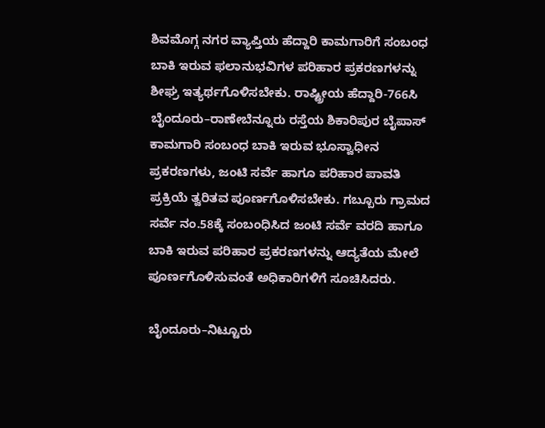ಶಿವಮೊಗ್ಗ ನಗರ ವ್ಯಾಪ್ತಿಯ ಹೆದ್ದಾರಿ ಕಾಮಗಾರಿಗೆ ಸಂಬಂಧ ಬಾಕಿ ಇರುವ ಫಲಾನುಭವಿಗಳ ಪರಿಹಾರ ಪ್ರಕರಣಗಳನ್ನು ಶೀಘ್ರ ಇತ್ಯರ್ಥಗೊಳಿಸಬೇಕು. ರಾಷ್ಟ್ರೀಯ ಹೆದ್ದಾರಿ-766ಸಿ ಬೈಂದೂರು–ರಾಣೇಬೆನ್ನೂರು ರಸ್ತೆಯ ಶಿಕಾರಿಪುರ ಬೈಪಾಸ್ ಕಾಮಗಾರಿ ಸಂಬಂಧ ಬಾಕಿ ಇರುವ ಭೂಸ್ವಾಧೀನ ಪ್ರಕರಣಗಳು, ಜಂಟಿ ಸರ್ವೆ ಹಾಗೂ ಪರಿಹಾರ ಪಾವತಿ ಪ್ರಕ್ರಿಯೆ ತ್ವರಿತವ ಪೂರ್ಣಗೊಳಿಸಬೇಕು. ಗಬ್ಬೂರು ಗ್ರಾಮದ ಸರ್ವೆ ನಂ.58ಕ್ಕೆ ಸಂಬಂಧಿಸಿದ ಜಂಟಿ ಸರ್ವೆ ವರದಿ ಹಾಗೂ ಬಾಕಿ ಇರುವ ಪರಿಹಾರ ಪ್ರಕರಣಗಳನ್ನು ಆದ್ಯತೆಯ ಮೇಲೆ ಪೂರ್ಣಗೊಳಿಸುವಂತೆ ಅಧಿಕಾರಿಗಳಿಗೆ ಸೂಚಿಸಿದರು.

ಬೈಂದೂರು–ನಿಟ್ಟೂರು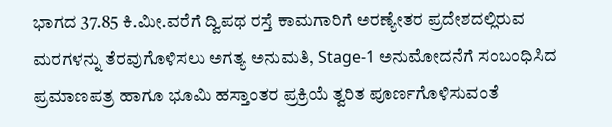ಭಾಗದ 37.85 ಕಿ.ಮೀ.ವರೆಗೆ ದ್ವಿಪಥ ರಸ್ತೆ ಕಾಮಗಾರಿಗೆ ಅರಣ್ಯೇತರ ಪ್ರದೇಶದಲ್ಲಿರುವ ಮರಗಳನ್ನು ತೆರವುಗೊಳಿಸಲು ಅಗತ್ಯ ಅನುಮತಿ, Stage-1 ಅನುಮೋದನೆಗೆ ಸಂಬಂಧಿಸಿದ ಪ್ರಮಾಣಪತ್ರ ಹಾಗೂ ಭೂಮಿ ಹಸ್ತಾಂತರ ಪ್ರಕ್ರಿಯೆ ತ್ವರಿತ ಪೂರ್ಣಗೊಳಿಸುವಂತೆ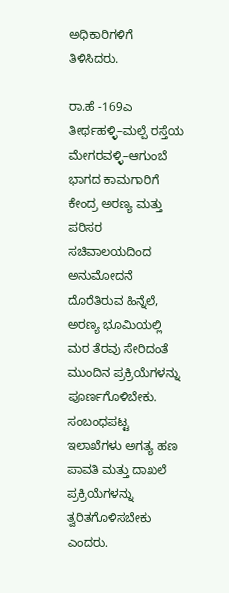ಅಧಿಕಾರಿಗಳಿಗೆ ತಿಳಿಸಿದರು.

ರಾ.ಹೆ -169ಎ ತೀರ್ಥಹಳ್ಳಿ–ಮಲ್ಪೆ ರಸ್ತೆಯ ಮೇಗರವಳ್ಳಿ–ಆಗುಂಬೆ ಭಾಗದ ಕಾಮಗಾರಿಗೆ ಕೇಂದ್ರ ಅರಣ್ಯ ಮತ್ತು ಪರಿಸರ ಸಚಿವಾಲಯದಿಂದ ಅನುಮೋದನೆ ದೊರೆತಿರುವ ಹಿನ್ನೆಲೆ, ಅರಣ್ಯ ಭೂಮಿಯಲ್ಲಿ ಮರ ತೆರವು ಸೇರಿದಂತೆ ಮುಂದಿನ ಪ್ರಕ್ರಿಯೆಗಳನ್ನು ಪೂರ್ಣಗೊಳಿಬೇಕು. ಸಂಬಂಧಪಟ್ಟ ಇಲಾಖೆಗಳು ಅಗತ್ಯ ಹಣ ಪಾವತಿ ಮತ್ತು ದಾಖಲೆ ಪ್ರಕ್ರಿಯೆಗಳನ್ನು ತ್ವರಿತಗೊಳಿಸಬೇಕು ಎಂದರು.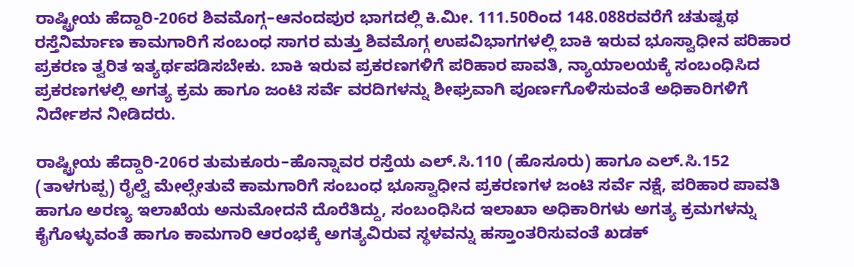ರಾಷ್ಟ್ರೀಯ ಹೆದ್ದಾರಿ-206ರ ಶಿವಮೊಗ್ಗ–ಆನಂದಪುರ ಭಾಗದಲ್ಲಿ ಕಿ.ಮೀ. 111.50ರಿಂದ 148.088ರವರೆಗೆ ಚತುಷ್ಪಥ ರಸ್ತೆನಿರ್ಮಾಣ ಕಾಮಗಾರಿಗೆ ಸಂಬಂಧ ಸಾಗರ ಮತ್ತು ಶಿವಮೊಗ್ಗ ಉಪವಿಭಾಗಗಳಲ್ಲಿ ಬಾಕಿ ಇರುವ ಭೂಸ್ವಾಧೀನ ಪರಿಹಾರ ಪ್ರಕರಣ ತ್ವರಿತ ಇತ್ಯರ್ಥಪಡಿಸಬೇಕು. ಬಾಕಿ ಇರುವ ಪ್ರಕರಣಗಳಿಗೆ ಪರಿಹಾರ ಪಾವತಿ, ನ್ಯಾಯಾಲಯಕ್ಕೆ ಸಂಬಂಧಿಸಿದ ಪ್ರಕರಣಗಳಲ್ಲಿ ಅಗತ್ಯ ಕ್ರಮ ಹಾಗೂ ಜಂಟಿ ಸರ್ವೆ ವರದಿಗಳನ್ನು ಶೀಘ್ರವಾಗಿ ಪೂರ್ಣಗೊಳಿಸುವಂತೆ ಅಧಿಕಾರಿಗಳಿಗೆ ನಿರ್ದೇಶನ ನೀಡಿದರು.

ರಾಷ್ಟ್ರೀಯ ಹೆದ್ದಾರಿ-206ರ ತುಮಕೂರು–ಹೊನ್ನಾವರ ರಸ್ತೆಯ ಎಲ್.ಸಿ.110 (ಹೊಸೂರು) ಹಾಗೂ ಎಲ್.ಸಿ.152 (ತಾಳಗುಪ್ಪ) ರೈಲ್ವೆ ಮೇಲ್ಸೇತುವೆ ಕಾಮಗಾರಿಗೆ ಸಂಬಂಧ ಭೂಸ್ವಾಧೀನ ಪ್ರಕರಣಗಳ ಜಂಟಿ ಸರ್ವೆ ನಕ್ಷೆ, ಪರಿಹಾರ ಪಾವತಿ ಹಾಗೂ ಅರಣ್ಯ ಇಲಾಖೆಯ ಅನುಮೋದನೆ ದೊರೆತಿದ್ದು, ಸಂಬಂಧಿಸಿದ ಇಲಾಖಾ ಅಧಿಕಾರಿಗಳು ಅಗತ್ಯ ಕ್ರಮಗಳನ್ನು ಕೈಗೊಳ್ಳುವಂತೆ ಹಾಗೂ ಕಾಮಗಾರಿ ಆರಂಭಕ್ಕೆ ಅಗತ್ಯವಿರುವ ಸ್ಥಳವನ್ನು ಹಸ್ತಾಂತರಿಸುವಂತೆ ಖಡಕ್‌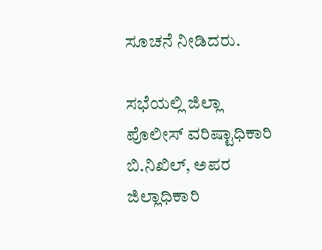ಸೂಚನೆ ನೀಡಿದರು.

ಸಭೆಯಲ್ಲಿ ಜಿಲ್ಲಾ ಪೊಲೀಸ್‌ ವರಿಷ್ಟಾಧಿಕಾರಿ ಬಿ.ನಿಖಿಲ್‌, ಅಪರ ಜಿಲ್ಲಾಧಿಕಾರಿ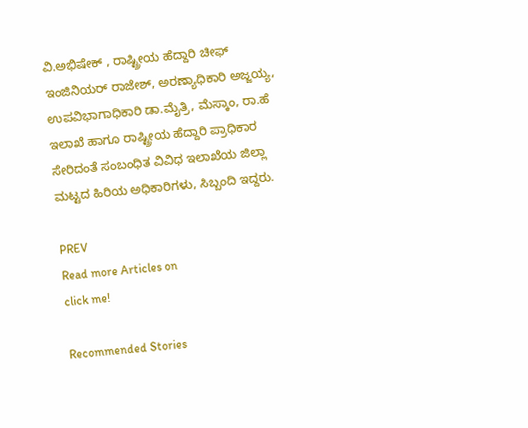ವಿ.ಅಭಿಷೇಕ್‌ , ರಾಷ್ಟ್ರೀಯ ಹೆದ್ದಾರಿ ಚೀಫ್‌ ಇಂಜಿನಿಯರ್‌ ರಾಜೇಶ್‌, ಅರಣ್ಯಾಧಿಕಾರಿ ಅಜ್ಜಯ್ಯ, ಉಪವಿಭಾಗಾಧಿಕಾರಿ ಡಾ.ಮೈತ್ರಿ, ಮೆಸ್ಕಾಂ, ರಾ.ಹೆ ಇಲಾಖೆ ಹಾಗೂ ರಾಷ್ಟ್ರೀಯ ಹೆದ್ದಾರಿ ಪ್ರಾಧಿಕಾರ ಸೇರಿದಂತೆ ಸಂಬಂಧಿತ ವಿವಿಧ ಇಲಾಖೆಯ ಜಿಲ್ಲಾ ಮಟ್ಟದ ಹಿರಿಯ ಅಧಿಕಾರಿಗಳು, ಸಿಬ್ಬಂದಿ ಇದ್ದರು.

PREV
Read more Articles on
click me!

Recommended Stories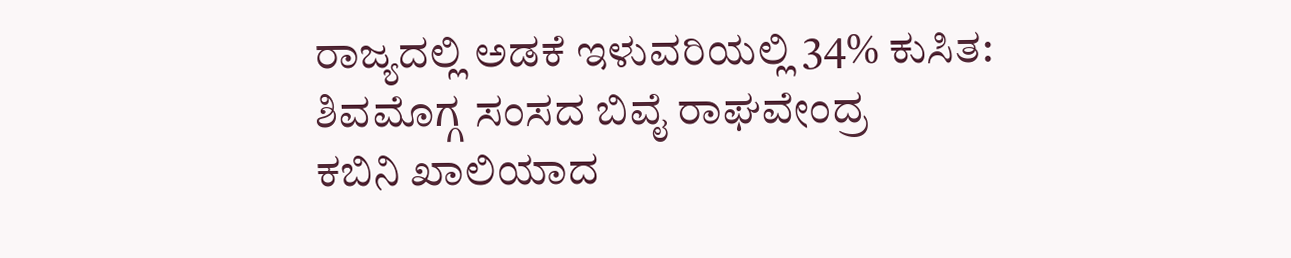ರಾಜ್ಯದಲ್ಲಿ ಅಡಕೆ ಇಳುವರಿಯಲ್ಲಿ 34% ಕುಸಿತ: ಶಿವಮೊಗ್ಗ ಸಂಸದ ಬಿವೈ ರಾಘವೇಂದ್ರ
ಕಬಿನಿ ಖಾಲಿಯಾದ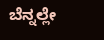ಬೆನ್ನಲ್ಲೇ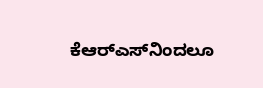ಕೆಆರ್‌ಎಸ್‌ನಿಂದಲೂ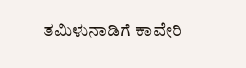ತಮಿಳುನಾಡಿಗೆ ಕಾವೇರಿ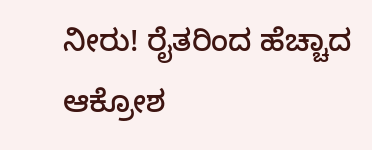ನೀರು! ರೈತರಿಂದ ಹೆಚ್ಚಾದ ಆಕ್ರೋಶ